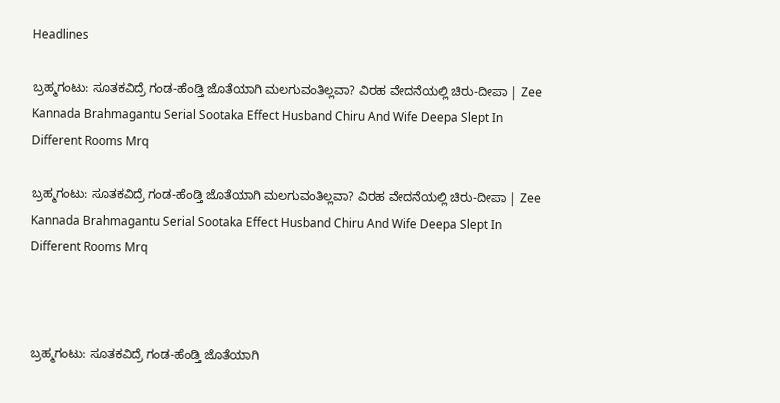Headlines

ಬ್ರಹ್ಮಗಂಟು: ಸೂತಕವಿದ್ರೆ ಗಂಡ-ಹೆಂಡ್ತಿ ಜೊತೆಯಾಗಿ ಮಲಗುವಂತಿಲ್ಲವಾ? ವಿರಹ ವೇದನೆಯಲ್ಲಿ ಚಿರು-ದೀಪಾ | Zee Kannada Brahmagantu Serial Sootaka Effect Husband Chiru And Wife Deepa Slept In Different Rooms Mrq

ಬ್ರಹ್ಮಗಂಟು: ಸೂತಕವಿದ್ರೆ ಗಂಡ-ಹೆಂಡ್ತಿ ಜೊತೆಯಾಗಿ ಮಲಗುವಂತಿಲ್ಲವಾ? ವಿರಹ ವೇದನೆಯಲ್ಲಿ ಚಿರು-ದೀಪಾ | Zee Kannada Brahmagantu Serial Sootaka Effect Husband Chiru And Wife Deepa Slept In Different Rooms Mrq



ಬ್ರಹ್ಮಗಂಟು: ಸೂತಕವಿದ್ರೆ ಗಂಡ-ಹೆಂಡ್ತಿ ಜೊತೆಯಾಗಿ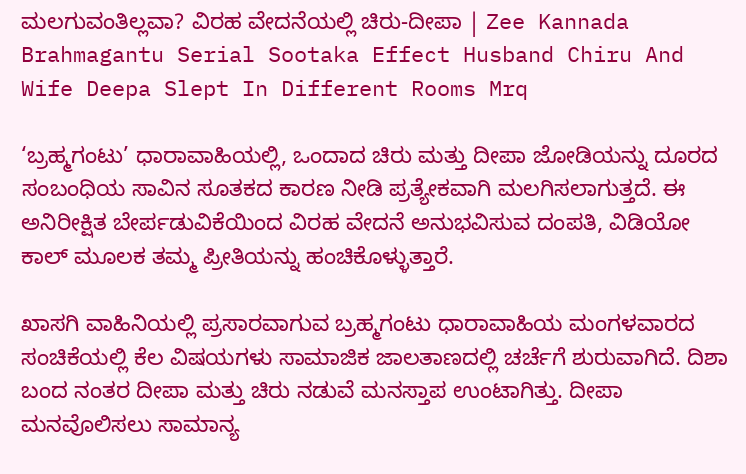ಮಲಗುವಂತಿಲ್ಲವಾ? ವಿರಹ ವೇದನೆಯಲ್ಲಿ ಚಿರು-ದೀಪಾ | Zee Kannada Brahmagantu Serial Sootaka Effect Husband Chiru And Wife Deepa Slept In Different Rooms Mrq

‘ಬ್ರಹ್ಮಗಂಟು’ ಧಾರಾವಾಹಿಯಲ್ಲಿ, ಒಂದಾದ ಚಿರು ಮತ್ತು ದೀಪಾ ಜೋಡಿಯನ್ನು ದೂರದ ಸಂಬಂಧಿಯ ಸಾವಿನ ಸೂತಕದ ಕಾರಣ ನೀಡಿ ಪ್ರತ್ಯೇಕವಾಗಿ ಮಲಗಿಸಲಾಗುತ್ತದೆ. ಈ ಅನಿರೀಕ್ಷಿತ ಬೇರ್ಪಡುವಿಕೆಯಿಂದ ವಿರಹ ವೇದನೆ ಅನುಭವಿಸುವ ದಂಪತಿ, ವಿಡಿಯೋ ಕಾಲ್ ಮೂಲಕ ತಮ್ಮ ಪ್ರೀತಿಯನ್ನು ಹಂಚಿಕೊಳ್ಳುತ್ತಾರೆ.

ಖಾಸಗಿ ವಾಹಿನಿಯಲ್ಲಿ ಪ್ರಸಾರವಾಗುವ ಬ್ರಹ್ಮಗಂಟು ಧಾರಾವಾಹಿಯ ಮಂಗಳವಾರದ ಸಂಚಿಕೆಯಲ್ಲಿ ಕೆಲ ವಿಷಯಗಳು ಸಾಮಾಜಿಕ ಜಾಲತಾಣದಲ್ಲಿ ಚರ್ಚೆಗೆ ಶುರುವಾಗಿದೆ. ದಿಶಾ ಬಂದ ನಂತರ ದೀಪಾ ಮತ್ತು ಚಿರು ನಡುವೆ ಮನಸ್ತಾಪ ಉಂಟಾಗಿತ್ತು. ದೀಪಾ ಮನವೊಲಿಸಲು ಸಾಮಾನ್ಯ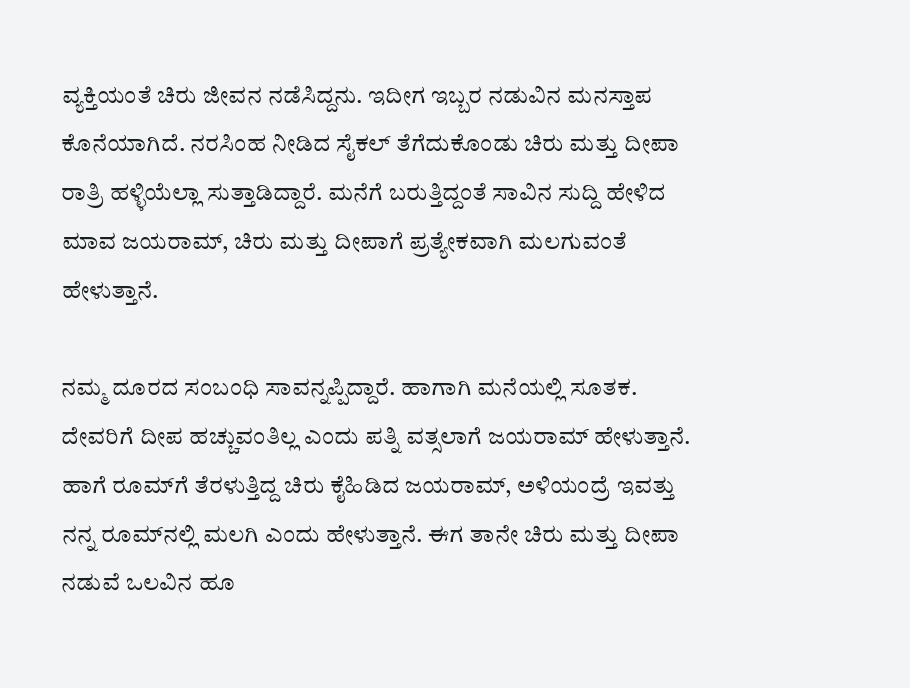ವ್ಯಕ್ತಿಯಂತೆ ಚಿರು ಜೀವನ ನಡೆಸಿದ್ದನು. ಇದೀಗ ಇಬ್ಬರ ನಡುವಿನ ಮನಸ್ತಾಪ ಕೊನೆಯಾಗಿದೆ. ನರಸಿಂಹ ನೀಡಿದ ಸೈಕಲ್ ತೆಗೆದುಕೊಂಡು ಚಿರು ಮತ್ತು ದೀಪಾ ರಾತ್ರಿ ಹಳ್ಳಿಯೆಲ್ಲಾ ಸುತ್ತಾಡಿದ್ದಾರೆ. ಮನೆಗೆ ಬರುತ್ತಿದ್ದಂತೆ ಸಾವಿನ ಸುದ್ದಿ ಹೇಳಿದ ಮಾವ ಜಯರಾಮ್, ಚಿರು ಮತ್ತು ದೀಪಾಗೆ ಪ್ರತ್ಯೇಕವಾಗಿ ಮಲಗುವಂತೆ ಹೇಳುತ್ತಾನೆ.

ನಮ್ಮ ದೂರದ ಸಂಬಂಧಿ ಸಾವನ್ನಪ್ಪಿದ್ದಾರೆ. ಹಾಗಾಗಿ ಮನೆಯಲ್ಲಿ ಸೂತಕ. ದೇವರಿಗೆ ದೀಪ ಹಚ್ಚುವಂತಿಲ್ಲ ಎಂದು ಪತ್ನಿ ವತ್ಸಲಾಗೆ ಜಯರಾಮ್ ಹೇಳುತ್ತಾನೆ. ಹಾಗೆ ರೂಮ್‌ಗೆ ತೆರಳುತ್ತಿದ್ದ ಚಿರು ಕೈಹಿಡಿದ ಜಯರಾಮ್, ಅಳಿಯಂದ್ರೆ ಇವತ್ತು ನನ್ನ ರೂಮ್‌ನಲ್ಲಿ ಮಲಗಿ ಎಂದು ಹೇಳುತ್ತಾನೆ. ಈಗ ತಾನೇ ಚಿರು ಮತ್ತು ದೀಪಾ ನಡುವೆ ಒಲವಿನ ಹೂ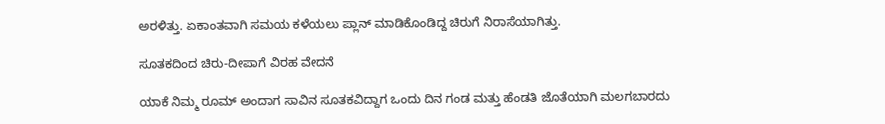ಅರಳಿತ್ತು. ಏಕಾಂತವಾಗಿ ಸಮಯ ಕಳೆಯಲು ಪ್ಲಾನ್ ಮಾಡಿಕೊಂಡಿದ್ದ ಚಿರುಗೆ ನಿರಾಸೆಯಾಗಿತ್ತು.

ಸೂತಕದಿಂದ ಚಿರು-ದೀಪಾಗೆ ವಿರಹ ವೇದನೆ

ಯಾಕೆ ನಿಮ್ಮ ರೂಮ್ ಅಂದಾಗ ಸಾವಿನ ಸೂತಕವಿದ್ದಾಗ ಒಂದು ದಿನ ಗಂಡ ಮತ್ತು ಹೆಂಡತಿ ಜೊತೆಯಾಗಿ ಮಲಗಬಾರದು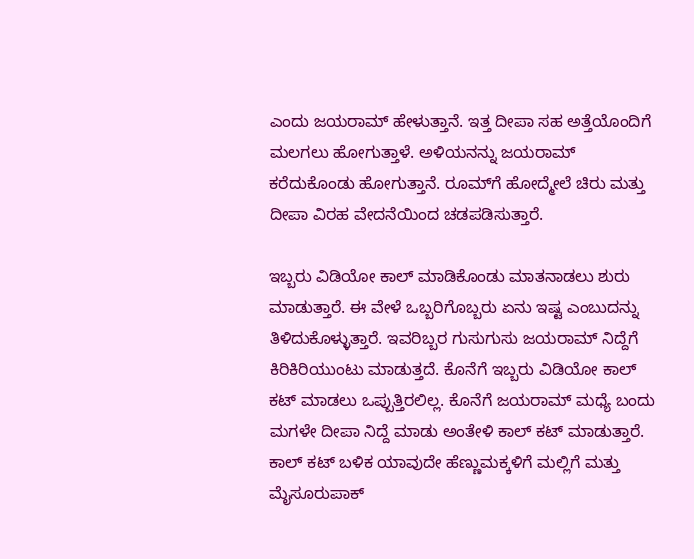ಎಂದು ಜಯರಾಮ್ ಹೇಳುತ್ತಾನೆ. ಇತ್ತ ದೀಪಾ ಸಹ ಅತ್ತೆಯೊಂದಿಗೆ ಮಲಗಲು ಹೋಗುತ್ತಾಳೆ. ಅಳಿಯನನ್ನು ಜಯರಾಮ್ ಕರೆದುಕೊಂಡು ಹೋಗುತ್ತಾನೆ. ರೂಮ್‌ಗೆ ಹೋದ್ಮೇಲೆ ಚಿರು ಮತ್ತು ದೀಪಾ ವಿರಹ ವೇದನೆಯಿಂದ ಚಡಪಡಿಸುತ್ತಾರೆ.

ಇಬ್ಬರು ವಿಡಿಯೋ ಕಾಲ್ ಮಾಡಿಕೊಂಡು ಮಾತನಾಡಲು ಶುರು ಮಾಡುತ್ತಾರೆ. ಈ ವೇಳೆ ಒಬ್ಬರಿಗೊಬ್ಬರು ಏನು ಇಷ್ಟ ಎಂಬುದನ್ನು ತಿಳಿದುಕೊಳ್ಳುತ್ತಾರೆ. ಇವರಿಬ್ಬರ ಗುಸುಗುಸು ಜಯರಾಮ್ ನಿದ್ದೆಗೆ ಕಿರಿಕಿರಿಯುಂಟು ಮಾಡುತ್ತದೆ. ಕೊನೆಗೆ ಇಬ್ಬರು ವಿಡಿಯೋ ಕಾಲ್ ಕಟ್ ಮಾಡಲು ಒಪ್ಪುತ್ತಿರಲಿಲ್ಲ. ಕೊನೆಗೆ ಜಯರಾಮ್ ಮಧ್ಯೆ ಬಂದು ಮಗಳೇ ದೀಪಾ ನಿದ್ದೆ ಮಾಡು ಅಂತೇಳಿ ಕಾಲ್ ಕಟ್ ಮಾಡುತ್ತಾರೆ. ಕಾಲ್ ಕಟ್ ಬಳಿಕ ಯಾವುದೇ ಹೆಣ್ಣುಮಕ್ಕಳಿಗೆ ಮಲ್ಲಿಗೆ ಮತ್ತು ಮೈಸೂರುಪಾಕ್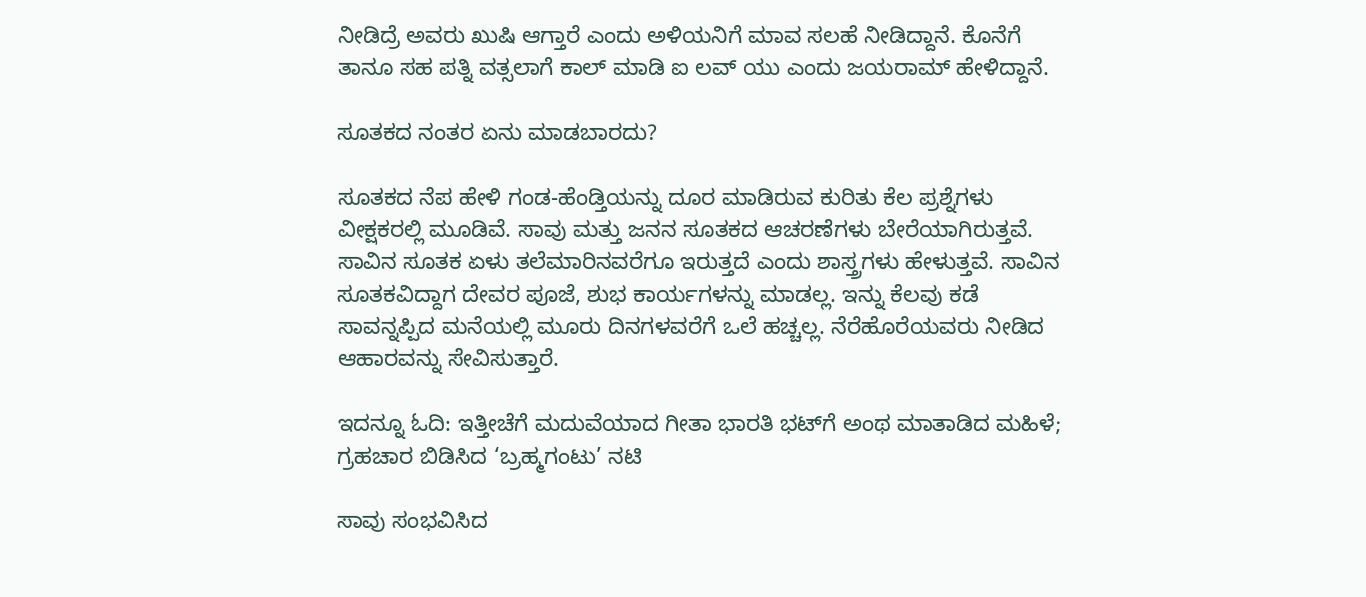ನೀಡಿದ್ರೆ ಅವರು ಖುಷಿ ಆಗ್ತಾರೆ ಎಂದು ಅಳಿಯನಿಗೆ ಮಾವ ಸಲಹೆ ನೀಡಿದ್ದಾನೆ. ಕೊನೆಗೆ ತಾನೂ ಸಹ ಪತ್ನಿ ವತ್ಸಲಾಗೆ ಕಾಲ್ ಮಾಡಿ ಐ ಲವ್ ಯು ಎಂದು ಜಯರಾಮ್ ಹೇಳಿದ್ದಾನೆ.

ಸೂತಕದ ನಂತರ ಏನು ಮಾಡಬಾರದು?

ಸೂತಕದ ನೆಪ ಹೇಳಿ ಗಂಡ-ಹೆಂಡ್ತಿಯನ್ನು ದೂರ ಮಾಡಿರುವ ಕುರಿತು ಕೆಲ ಪ್ರಶ್ನೆಗಳು ವೀಕ್ಷಕರಲ್ಲಿ ಮೂಡಿವೆ. ಸಾವು ಮತ್ತು ಜನನ ಸೂತಕದ ಆಚರಣೆಗಳು ಬೇರೆಯಾಗಿರುತ್ತವೆ. ಸಾವಿನ ಸೂತಕ ಏಳು ತಲೆಮಾರಿನವರೆಗೂ ಇರುತ್ತದೆ ಎಂದು ಶಾಸ್ತ್ರಗಳು ಹೇಳುತ್ತವೆ. ಸಾವಿನ ಸೂತಕವಿದ್ದಾಗ ದೇವರ ಪೂಜೆ, ಶುಭ ಕಾರ್ಯಗಳನ್ನು ಮಾಡಲ್ಲ. ಇನ್ನು ಕೆಲವು ಕಡೆ ಸಾವನ್ನಪ್ಪಿದ ಮನೆಯಲ್ಲಿ ಮೂರು ದಿನಗಳವರೆಗೆ ಒಲೆ ಹಚ್ಚಲ್ಲ. ನೆರೆಹೊರೆಯವರು ನೀಡಿದ ಆಹಾರವನ್ನು ಸೇವಿಸುತ್ತಾರೆ.

ಇದನ್ನೂ ಓದಿ: ಇತ್ತೀಚೆಗೆ ಮದುವೆಯಾದ ಗೀತಾ ಭಾರತಿ ಭಟ್‌ಗೆ ಅಂಥ ಮಾತಾಡಿದ ಮಹಿಳೆ; ಗ್ರಹಚಾರ ಬಿಡಿಸಿದ ‘ಬ್ರಹ್ಮಗಂಟು’ ನಟಿ

ಸಾವು ಸಂಭವಿಸಿದ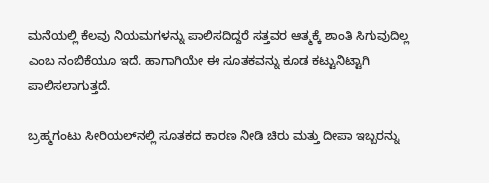ಮನೆಯಲ್ಲಿ ಕೆಲವು ನಿಯಮಗಳನ್ನು ಪಾಲಿಸದಿದ್ದರೆ ಸತ್ತವರ ಆತ್ಮಕ್ಕೆ ಶಾಂತಿ ಸಿಗುವುದಿಲ್ಲ ಎಂಬ ನಂಬಿಕೆಯೂ ಇದೆ. ಹಾಗಾಗಿಯೇ ಈ ಸೂತಕವನ್ನು ಕೂಡ ಕಟ್ಟುನಿಟ್ಟಾಗಿ ಪಾಲಿಸಲಾಗುತ್ತದೆ.

ಬ್ರಹ್ಮಗಂಟು ಸೀರಿಯಲ್‌ನಲ್ಲಿ ಸೂತಕದ ಕಾರಣ ನೀಡಿ ಚಿರು ಮತ್ತು ದೀಪಾ ಇಬ್ಬರನ್ನು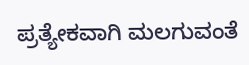ಪ್ರತ್ಯೇಕವಾಗಿ ಮಲಗುವಂತೆ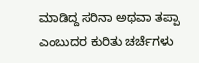ಮಾಡಿದ್ದ ಸರಿನಾ ಅಥವಾ ತಪ್ಪಾ ಎಂಬುದರ ಕುರಿತು ಚರ್ಚೆಗಳು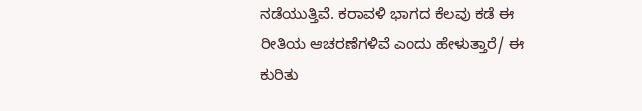ನಡೆಯುತ್ತಿವೆ. ಕರಾವಳಿ ಭಾಗದ ಕೆಲವು ಕಡೆ ಈ ರೀತಿಯ ಆಚರಣೆಗಳಿವೆ ಎಂದು ಹೇಳುತ್ತಾರೆ/ ಈ ಕುರಿತು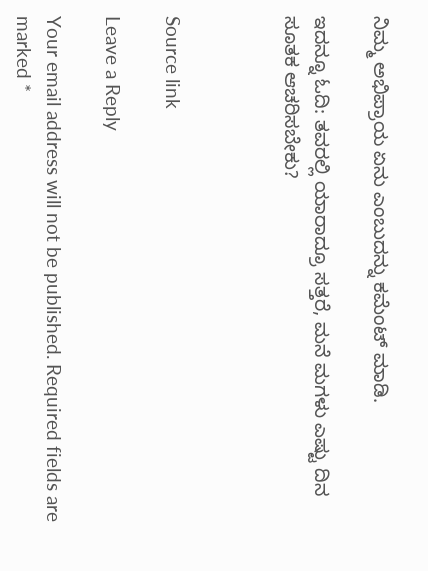ನಿಮ್ಮ ಅಭಿಪ್ರಾಯ ಏನು ಎಂಬುದನ್ನು ಕಮೆಂಟ್ ಮಾಡಿ.

ಇದನ್ನೂ ಓದಿ: ತವರಲ್ಲಿ ಯಾರಾದ್ರೂ ಸತ್ತರೆ, ಮನೆ ಮಗಳು ಎಷ್ಟು ದಿನ ಸೂತಕ ಆಚರಿಸಬೇಕು?



Source link

Leave a Reply

Your email address will not be published. Required fields are marked *